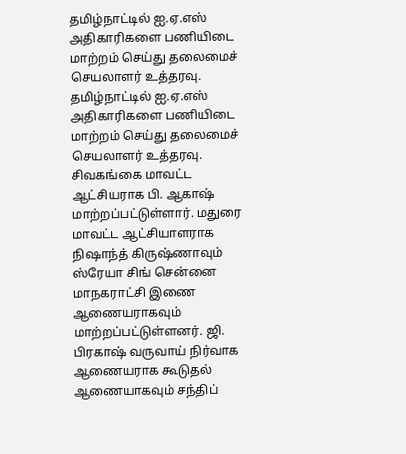தமிழ்நாட்டில் ஐ.ஏ.எஸ் அதிகாரிகளை பணியிடை மாற்றம் செய்து தலைமைச் செயலாளர் உத்தரவு.
தமிழ்நாட்டில் ஐ.ஏ.எஸ் அதிகாரிகளை பணியிடை மாற்றம் செய்து தலைமைச் செயலாளர் உத்தரவு. சிவகங்கை மாவட்ட ஆட்சியராக பி. ஆகாஷ் மாற்றப்பட்டுள்ளார். மதுரை மாவட்ட ஆட்சியாளராக நிஷாந்த் கிருஷ்ணாவும் ஸ்ரேயா சிங் சென்னை மாநகராட்சி இணை ஆணையராகவும் மாற்றப்பட்டுள்ளனர். ஜி. பிரகாஷ் வருவாய் நிர்வாக ஆணையராக கூடுதல் ஆணையாகவும் சந்திப்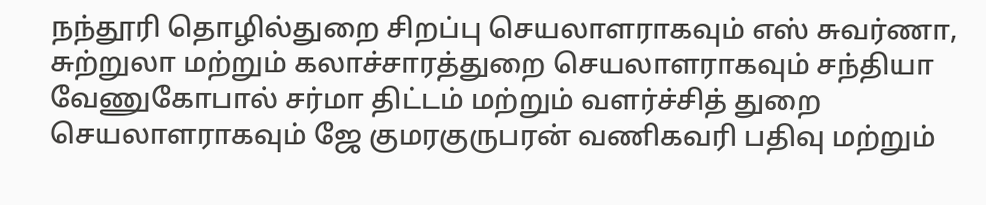நந்தூரி தொழில்துறை சிறப்பு செயலாளராகவும் எஸ் சுவர்ணா, சுற்றுலா மற்றும் கலாச்சாரத்துறை செயலாளராகவும் சந்தியா வேணுகோபால் சர்மா திட்டம் மற்றும் வளர்ச்சித் துறை செயலாளராகவும் ஜே குமரகுருபரன் வணிகவரி பதிவு மற்றும்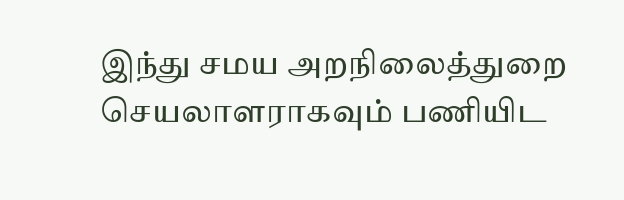இந்து சமய அறநிலைத்துறை செயலாளராகவும் பணியிட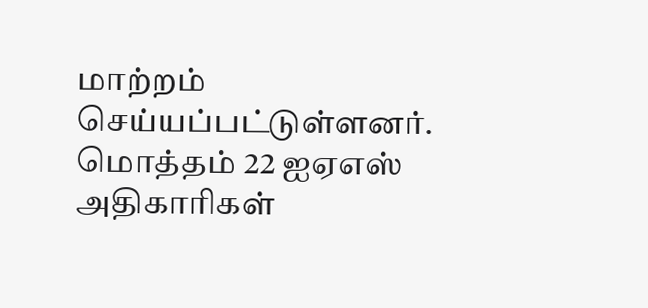மாற்றம் செய்யப்பட்டுள்ளனர். மொத்தம் 22 ஐஏஎஸ் அதிகாரிகள்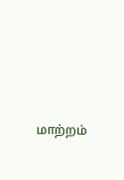மாற்றம்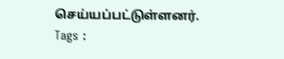செய்யப்பட்டுள்ளனர்.
Tags :